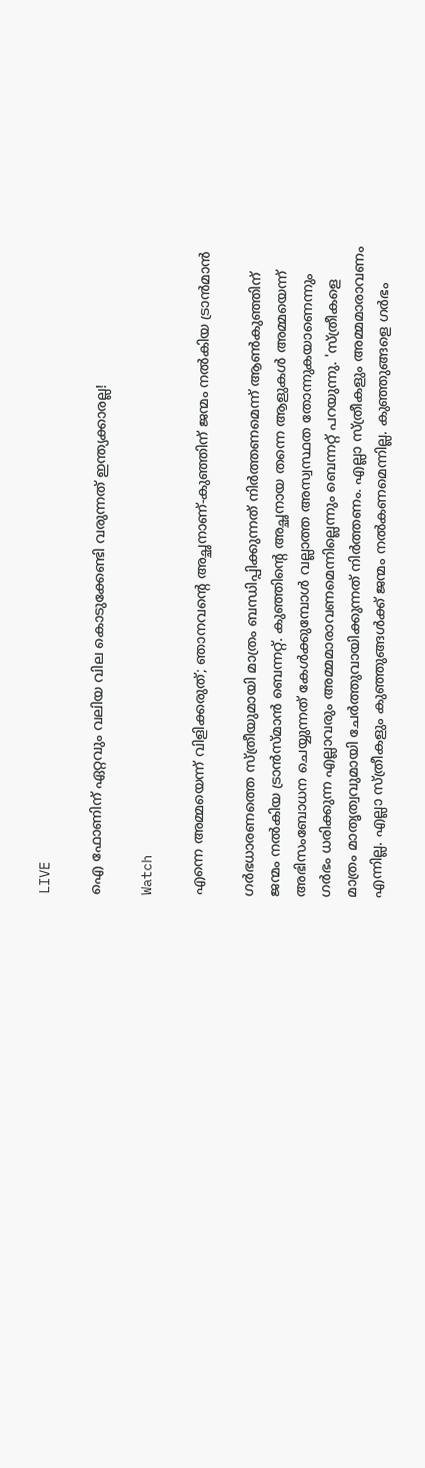LIVE

ഐ ഫോണിന് ഏറ്റവും വലിയ വില കൊടുക്കേണ്ടി വരുന്നത് ഇന്ത്യക്കാരല്ല!

Watch

എന്നെ അമ്മയെന്ന് വിളിക്കരുത്; ഞാനവന്റെ അച്ഛനാണ്-കുഞ്ഞിന് ജന്മം നല്‍കിയ ട്രാന്‍മാന്‍

ഗര്‍ഭധാരണത്തെ സ്ത്രീയുമായി മാത്രം ബന്ധിപ്പിക്കുന്നത് നിര്‍ത്തണമെന്ന് ആണ്‍കുഞ്ഞിന് ജന്മം നല്‍കിയ ട്രാന്‍സ്മാന്‍ ബെന്നറ്റ്. കുഞ്ഞിന്റെ അച്ഛനായ തന്നെ ആളുകള്‍ അമ്മയെന്ന് അഭിസംബോധന ചെയ്യുന്നത് കേള്‍ക്കുമ്പോള്‍ വല്ലാത്ത അസ്വസ്ഥത തോന്നുകയാണെന്നും ഗര്‍ഭം ധരിക്കുന്ന എല്ലാവരും അമ്മമാരാവണമെന്നില്ലെന്നും ബെന്നറ്റ് പറയുന്നു. 'സ്ത്രീകളെ മാത്രം മാതൃത്വവുമായി ചേര്‍ത്തുവായിക്കുന്നത് നിര്‍ത്തണം. എല്ലാ സ്ത്രീകളും അമ്മമാരാവണം എന്നില്ല. എല്ലാ സ്ത്രീകളും കുഞ്ഞുങ്ങള്‍ക്ക് ജന്മം നല്‍കണമെന്നില്ല. കുഞ്ഞുങ്ങളെ ഗര്‍ഭം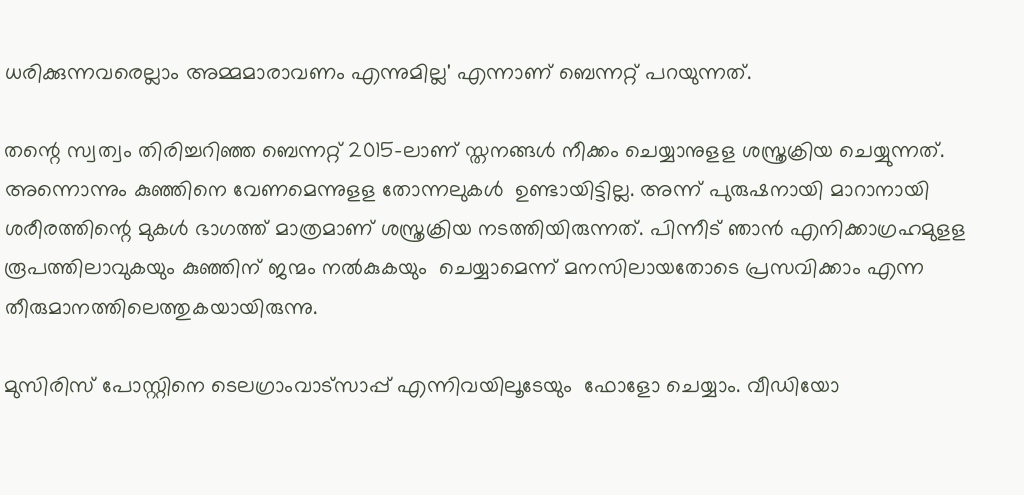ധരിക്കുന്നവരെല്ലാം അമ്മമാരാവണം എന്നുമില്ല' എന്നാണ് ബെന്നറ്റ് പറയുന്നത്.

തന്റെ സ്വത്വം തിരിച്ചറിഞ്ഞ ബെന്നറ്റ് 2015-ലാണ് സ്തനങ്ങള്‍ നീക്കം ചെയ്യാനുളള ശസ്ത്രക്രിയ ചെയ്യുന്നത്. അന്നൊന്നും കുഞ്ഞിനെ വേണമെന്നുളള തോന്നലുകള്‍  ഉണ്ടായിട്ടില്ല. അന്ന് പുരുഷനായി മാറാനായി ശരീരത്തിന്റെ മുകള്‍ ഭാഗത്ത് മാത്രമാണ് ശസ്ത്രക്രിയ നടത്തിയിരുന്നത്. പിന്നീട് ഞാന്‍ എനിക്കാഗ്രഹമുളള രൂപത്തിലാവുകയും കുഞ്ഞിന് ജന്മം നല്‍കുകയും  ചെയ്യാമെന്ന് മനസിലായതോടെ പ്രസവിക്കാം എന്ന തീരുമാനത്തിലെത്തുകയായിരുന്നു.

മുസിരിസ് പോസ്റ്റിനെ ടെലഗ്രാംവാട്‌സാപ്പ് എന്നിവയിലൂടേയും  ഫോളോ ചെയ്യാം. വീഡിയോ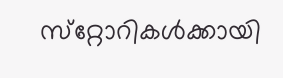സ്‌റ്റോറികള്‍ക്കായി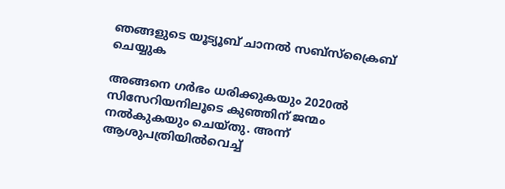ഞങ്ങളുടെ യൂട്യൂബ് ചാനല്‍ സബ്‌സ്‌ക്രൈബ് ചെയ്യുക

അങ്ങനെ ഗര്‍ഭം ധരിക്കുകയും 2020ല്‍ സിസേറിയനിലൂടെ കുഞ്ഞിന് ജന്മം നല്‍കുകയും ചെയ്തു. അന്ന് ആശുപത്രിയില്‍വെച്ച്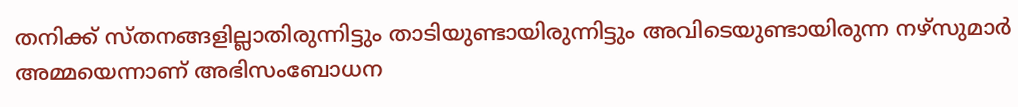തനിക്ക് സ്തനങ്ങളില്ലാതിരുന്നിട്ടും താടിയുണ്ടായിരുന്നിട്ടും അവിടെയുണ്ടായിരുന്ന നഴ്‌സുമാര്‍ അമ്മയെന്നാണ് അഭിസംബോധന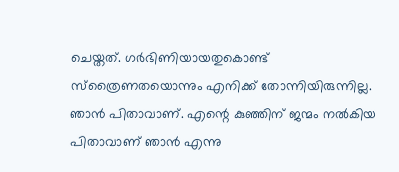ചെയ്തത്. ഗര്‍ഭിണിയായതുകൊണ്ട് സ്‌ത്രൈണതയൊന്നും എനിക്ക് തോന്നിയിരുന്നില്ല. ഞാന്‍ പിതാവാണ്. എന്റെ കുഞ്ഞിന് ജന്മം നല്‍കിയ പിതാവാണ് ഞാന്‍ എന്നു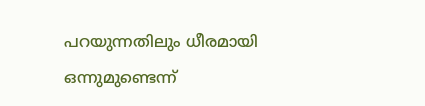പറയുന്നതിലും ധീരമായി ഒന്നുമുണ്ടെന്ന്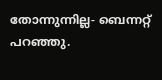തോന്നുന്നില്ല- ബെന്നറ്റ് പറഞ്ഞു.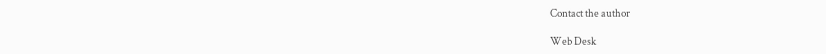Contact the author

Web Desk